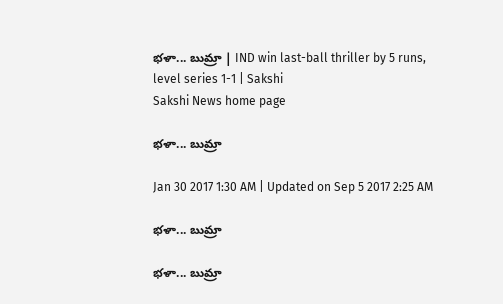భళా... బుమ్రా | IND win last-ball thriller by 5 runs, level series 1-1 | Sakshi
Sakshi News home page

భళా... బుమ్రా

Jan 30 2017 1:30 AM | Updated on Sep 5 2017 2:25 AM

భళా... బుమ్రా

భళా... బుమ్రా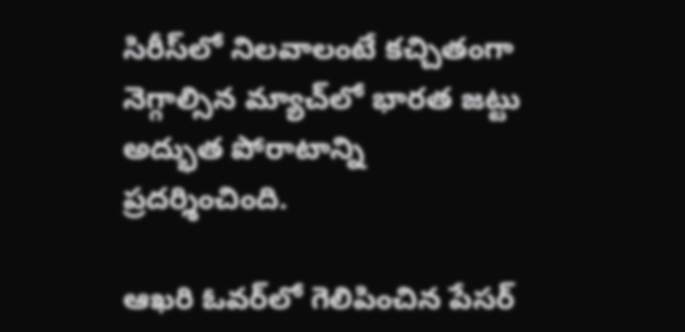సిరీస్‌లో నిలవాలంటే కచ్చితంగా నెగ్గాల్సిన మ్యాచ్‌లో భారత జట్టు అద్భుత పోరాటాన్ని ప్రదర్శించింది.

ఆఖరి ఓవర్‌లో గెలిపించిన పేసర్‌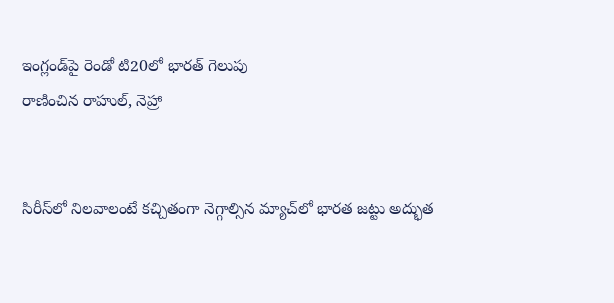ఇంగ్లండ్‌పై రెండో టి20లో భారత్‌ గెలుపు
రాణించిన రాహుల్, నెహ్రా


సిరీస్‌లో నిలవాలంటే కచ్చితంగా నెగ్గాల్సిన మ్యాచ్‌లో భారత జట్టు అద్భుత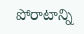పోరాటాన్ని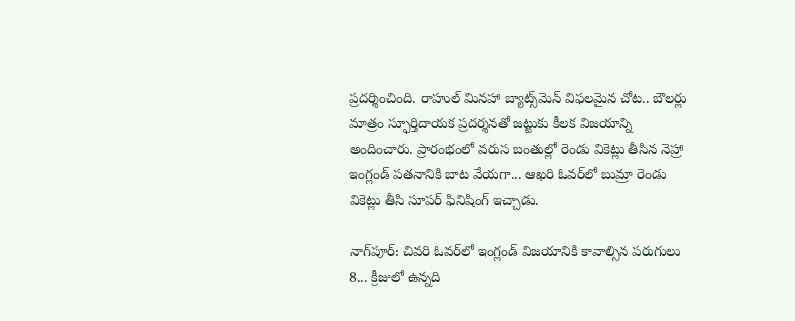ప్రదర్శించింది. రాహుల్‌ మినహా బ్యాట్స్‌మెన్‌ విఫలమైన చోట.. బౌలర్లు మాత్రం స్ఫూర్తిదాయక ప్రదర్శనతో జట్టుకు కీలక విజయాన్ని అందించారు. ప్రారంభంలో వరుస బంతుల్లో రెండు వికెట్లు తీసిన నెహ్రా ఇంగ్లండ్‌ పతనానికి బాట వేయగా... ఆఖరి ఓవర్‌లో బుమ్రా రెండు వికెట్లు తీసి సూపర్‌ ఫినిషింగ్‌ ఇచ్చాడు.

నాగ్‌పూర్‌: చివరి ఓవర్‌లో ఇంగ్లండ్‌ విజయానికి కావాల్సిన పరుగులు 8... క్రీజులో ఉన్నది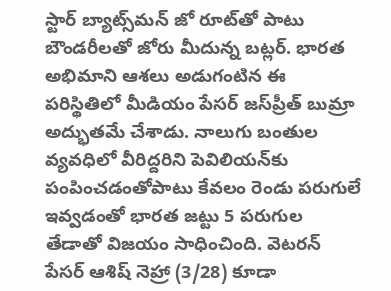స్టార్‌ బ్యాట్స్‌మన్‌ జో రూట్‌తో పాటు బౌండరీలతో జోరు మీదున్న బట్లర్‌. భారత అభిమాని ఆశలు అడుగంటిన ఈ పరిస్థితిలో మీడియం పేసర్‌ జస్‌ప్రీత్‌ బుమ్రా అద్భుతమే చేశాడు. నాలుగు బంతుల వ్యవధిలో వీరిద్దరిని పెవిలియన్‌కు పంపించడంతోపాటు కేవలం రెండు పరుగులే ఇవ్వడంతో భారత జట్టు 5 పరుగుల తేడాతో విజయం సాధించింది. వెటరన్‌ పేసర్‌ ఆశిష్‌ నెహ్రా (3/28) కూడా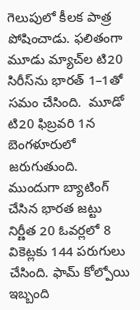గెలుపులో కీలక పాత్ర పోషించాడు. ఫలితంగా మూడు మ్యాచ్‌ల టి20 సిరీస్‌ను భారత్‌ 1–1తో సమం చేసింది.  మూడో టి20 ఫిబ్రవరి 1న బెంగళూరులో జరుగుతుంది.  ముందుగా బ్యాటింగ్‌ చేసిన భారత జట్టు నిర్ణీత 20 ఓవర్లలో 8 వికెట్లకు 144 పరుగులు చేసింది. ఫామ్‌ కోల్పోయి ఇబ్బంది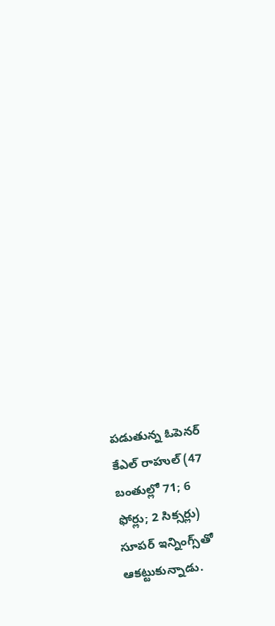పడుతున్న ఓపెనర్‌ కేఎల్‌ రాహుల్‌ (47 బంతుల్లో 71; 6 ఫోర్లు; 2 సిక్సర్లు) సూపర్‌ ఇన్నింగ్స్‌తో ఆకట్టుకున్నాడు.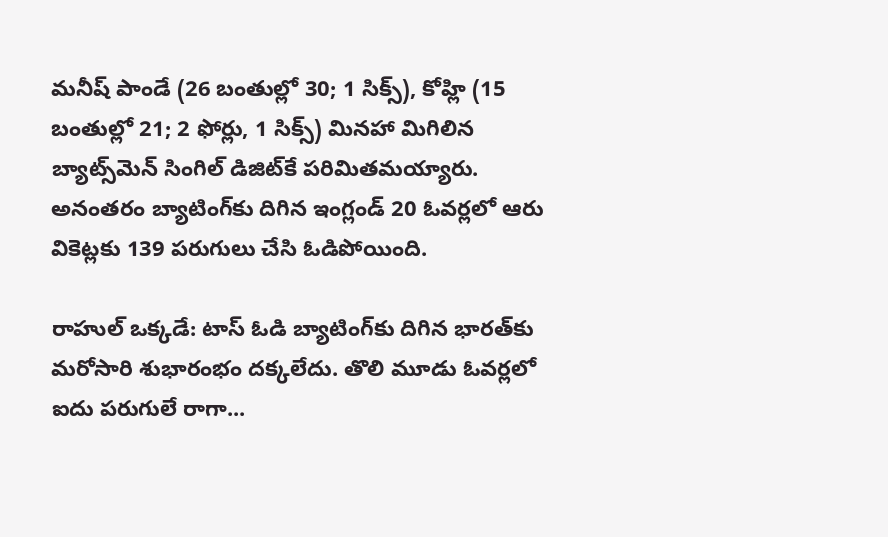మనీష్‌ పాండే (26 బంతుల్లో 30; 1 సిక్స్‌), కోహ్లి (15 బంతుల్లో 21; 2 ఫోర్లు, 1 సిక్స్‌) మినహా మిగిలిన బ్యాట్స్‌మెన్‌ సింగిల్‌ డిజిట్‌కే పరిమితమయ్యారు. అనంతరం బ్యాటింగ్‌కు దిగిన ఇంగ్లండ్‌ 20 ఓవర్లలో ఆరు వికెట్లకు 139 పరుగులు చేసి ఓడిపోయింది.

రాహుల్‌ ఒక్కడే: టాస్‌ ఓడి బ్యాటింగ్‌కు దిగిన భారత్‌కు మరోసారి శుభారంభం దక్కలేదు. తొలి మూడు ఓవర్లలో ఐదు పరుగులే రాగా...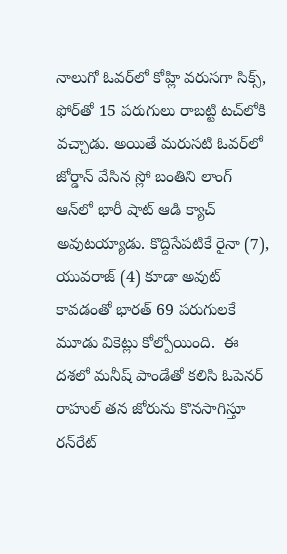నాలుగో ఓవర్‌లో కోహ్లి వరుసగా సిక్స్, ఫోర్‌తో 15 పరుగులు రాబట్టి టచ్‌లోకి వచ్చాడు. అయితే మరుసటి ఓవర్‌లో జోర్డాన్‌ వేసిన స్లో బంతిని లాంగ్‌ ఆన్‌లో భారీ షాట్‌ ఆడి క్యాచ్‌ అవుటయ్యాడు. కొద్దిసేపటికే రైనా (7), యువరాజ్‌ (4) కూడా అవుట్‌ కావడంతో భారత్‌ 69 పరుగులకే మూడు వికెట్లు కోల్పోయింది.  ఈ దశలో మనీష్‌ పాండేతో కలిసి ఓపెనర్‌ రాహుల్‌ తన జోరును కొనసాగిస్తూ రన్‌రేట్‌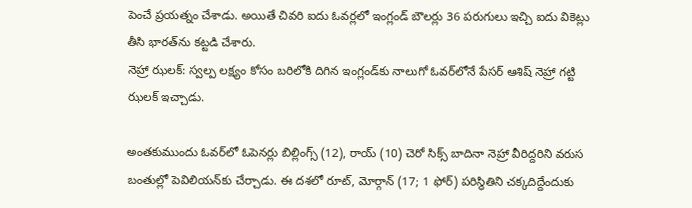పెంచే ప్రయత్నం చేశాడు. అయితే చివరి ఐదు ఓవర్లలో ఇంగ్లండ్‌ బౌలర్లు 36 పరుగులు ఇచ్చి ఐదు వికెట్లు తీసి భారత్‌ను కట్టడి చేశారు.
నెహ్రా ఝలక్‌: స్వల్ప లక్ష్యం కోసం బరిలోకి దిగిన ఇంగ్లండ్‌కు నాలుగో ఓవర్‌లోనే పేసర్‌ ఆశిష్‌ నెహ్రా గట్టి ఝలక్‌ ఇచ్చాడు.

అంతకుముందు ఓవర్‌లో ఓపెనర్లు బిల్లింగ్స్‌ (12), రాయ్‌ (10) చెరో సిక్స్‌ బాదినా నెహ్రా వీరిద్దరిని వరుస బంతుల్లో పెవిలియన్‌కు చేర్చాడు. ఈ దశలో రూట్, మోర్గాన్‌ (17; 1 ఫోర్‌) పరిస్థితిని చక్కదిద్దేందుకు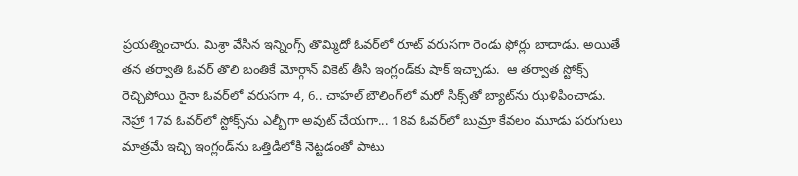ప్రయత్నించారు. మిశ్రా వేసిన ఇన్నింగ్స్‌ తొమ్మిదో ఓవర్‌లో రూట్‌ వరుసగా రెండు ఫోర్లు బాదాడు. అయితే తన తర్వాతి ఓవర్‌ తొలి బంతికే మోర్గాన్‌ వికెట్‌ తీసి ఇంగ్లండ్‌కు షాక్‌ ఇచ్చాడు.  ఆ తర్వాత స్టోక్స్‌ రెచ్చిపోయి రైనా ఓవర్‌లో వరుసగా 4, 6.. చాహల్‌ బౌలింగ్‌లో మరో సిక్స్‌తో బ్యాట్‌ను ఝళిపించాడు. నెహ్రా 17వ ఓవర్‌లో స్టోక్స్‌ను ఎల్బీగా అవుట్‌ చేయగా... 18వ ఓవర్‌లో బుమ్రా కేవలం మూడు పరుగులు మాత్రమే ఇచ్చి ఇంగ్లండ్‌ను ఒత్తిడిలోకి నెట్టడంతో పాటు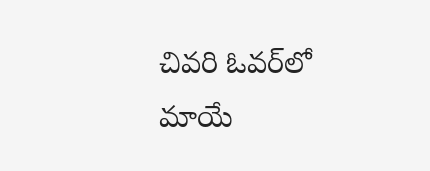చివరి ఓవర్‌లో మాయే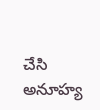చేసి అనూహ్య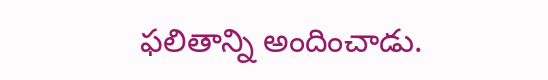ఫలితాన్ని అందించాడు.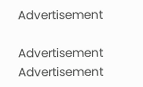Advertisement

Advertisement
Advertisement